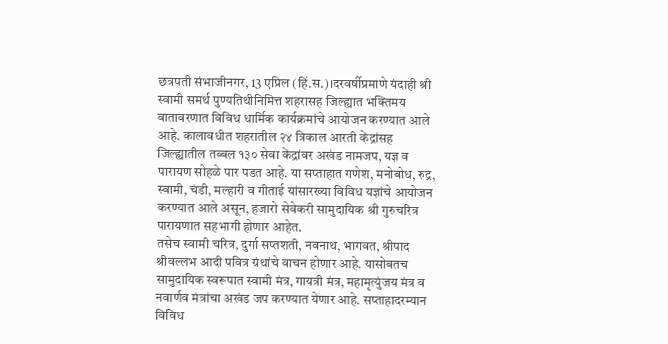छत्रपती संभाजीनगर, 13 एप्रिल (हिं.स.)।दरवर्षीप्रमाणे यंदाही श्री स्वामी समर्थ पुण्यतिथीनिमित्त शहरासह जिल्ह्यात भक्तिमय वातावरणात विविध धार्मिक कार्यक्रमांचे आयोजन करण्यात आले आहे. कालावधीत शहरातील २४ त्रिकाल आरती केंद्रांसह जिल्ह्यातील तब्बल १३० सेवा केंद्रांवर अखंड नामजप, यज्ञ व पारायण सोहळे पार पडत आहे. या सप्ताहात गणेश, मनोबोध, रुद्र, स्वामी, चंडी, मल्हारी व गीताई यांसारख्या विविध यज्ञांचे आयोजन करण्यात आले असून, हजारो सेवेकरी सामुदायिक श्री गुरुचरित्र पारायणात सहभागी होणार आहेत.
तसेच स्वामी चरित्र, दुर्गा सप्तशती, नवनाथ, भागवत, श्रीपाद श्रीवल्लभ आदी पवित्र ग्रंथांचे वाचन होणार आहे. यासोबतच सामुदायिक स्वरूपात स्वामी मंत्र, गायत्री मंत्र, महामृत्युंजय मंत्र व नवार्णव मंत्रांचा अखंड जप करण्यात येणार आहे. सप्ताहादरम्यान विविध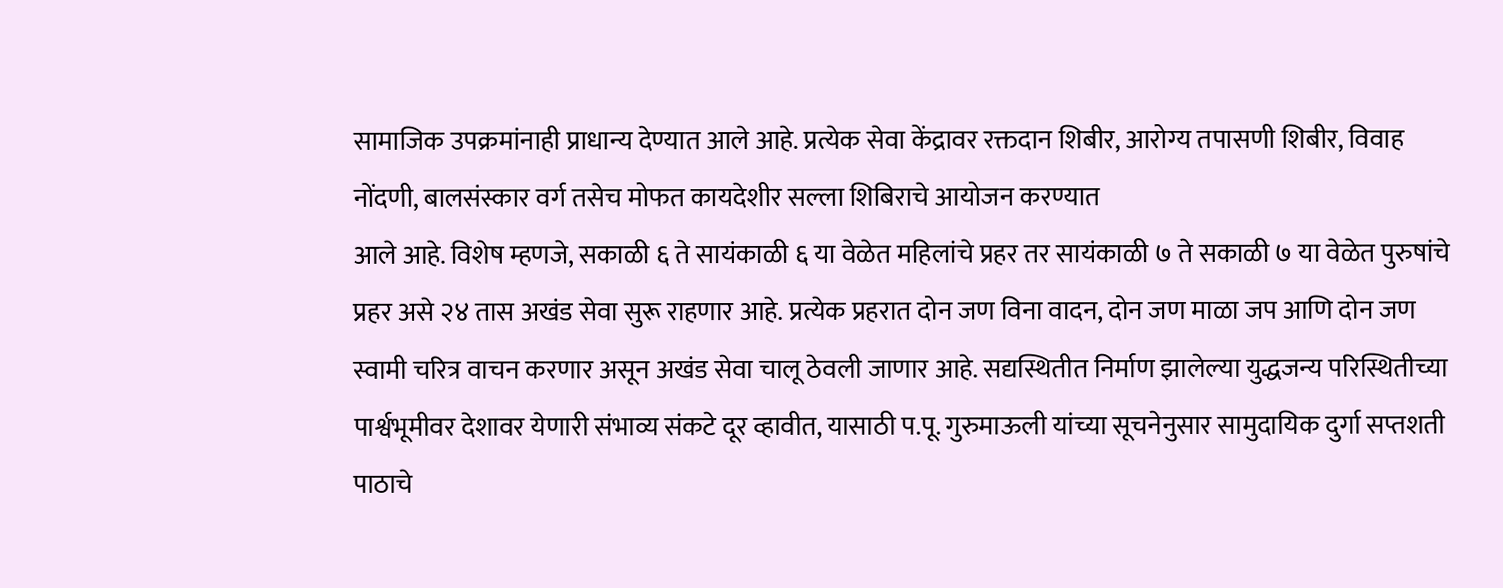सामाजिक उपक्रमांनाही प्राधान्य देण्यात आले आहे. प्रत्येक सेवा केंद्रावर रक्तदान शिबीर, आरोग्य तपासणी शिबीर, विवाह नोंदणी, बालसंस्कार वर्ग तसेच मोफत कायदेशीर सल्ला शिबिराचे आयोजन करण्यात
आले आहे. विशेष म्हणजे, सकाळी ६ ते सायंकाळी ६ या वेळेत महिलांचे प्रहर तर सायंकाळी ७ ते सकाळी ७ या वेळेत पुरुषांचे प्रहर असे २४ तास अखंड सेवा सुरू राहणार आहे. प्रत्येक प्रहरात दोन जण विना वादन, दोन जण माळा जप आणि दोन जण स्वामी चरित्र वाचन करणार असून अखंड सेवा चालू ठेवली जाणार आहे. सद्यस्थितीत निर्माण झालेल्या युद्धजन्य परिस्थितीच्या पार्श्वभूमीवर देशावर येणारी संभाव्य संकटे दूर व्हावीत, यासाठी प.पू. गुरुमाऊली यांच्या सूचनेनुसार सामुदायिक दुर्गा सप्तशती पाठाचे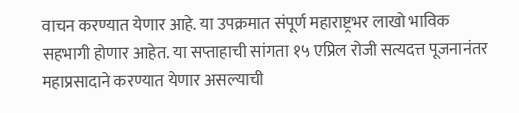वाचन करण्यात येणार आहे. या उपक्रमात संपूर्ण महाराष्ट्रभर लाखो भाविक सहभागी होणार आहेत. या सप्ताहाची सांगता १५ एप्रिल रोजी सत्यदत्त पूजनानंतर महाप्रसादाने करण्यात येणार असल्याची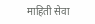माहिती सेवा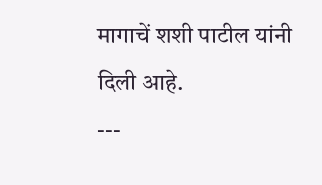मागाचें शशी पाटील यांनी दिली आहे.
---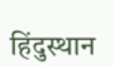हिंदुस्थान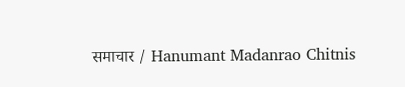समाचार / Hanumant Madanrao Chitnis